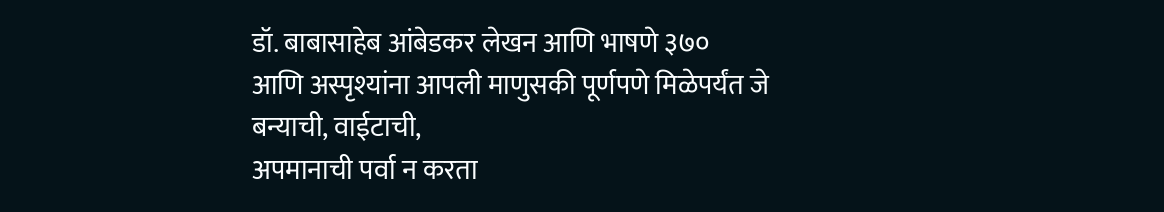डॉ. बाबासाहेब आंबेडकर लेखन आणि भाषणे ३७०
आणि अस्पृश्यांना आपली माणुसकी पूर्णपणे मिळेपर्यंत जे बन्याची, वाईटाची,
अपमानाची पर्वा न करता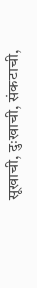सूखाची, दुःखाची, संकटाची,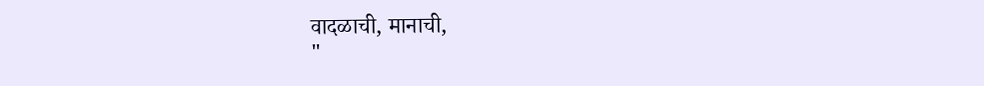वादळाची, मानाची,
"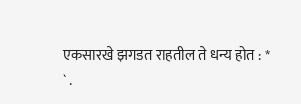एकसारखे झगडत राहतील ते धन्य होत : *
` .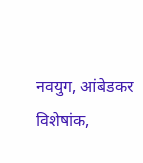नवयुग, आंबेडकर विशेषांक,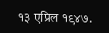१३ एप्रिल १९४७.